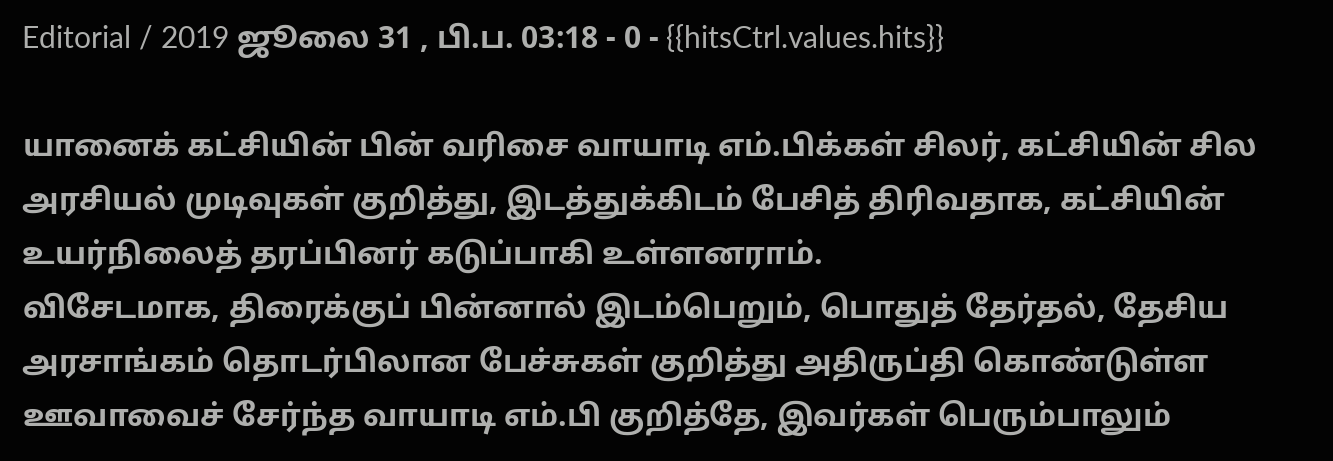Editorial / 2019 ஜூலை 31 , பி.ப. 03:18 - 0 - {{hitsCtrl.values.hits}}

யானைக் கட்சியின் பின் வரிசை வாயாடி எம்.பிக்கள் சிலர், கட்சியின் சில அரசியல் முடிவுகள் குறித்து, இடத்துக்கிடம் பேசித் திரிவதாக, கட்சியின் உயர்நிலைத் தரப்பினர் கடுப்பாகி உள்ளனராம்.
விசேடமாக, திரைக்குப் பின்னால் இடம்பெறும், பொதுத் தேர்தல், தேசிய அரசாங்கம் தொடர்பிலான பேச்சுகள் குறித்து அதிருப்தி கொண்டுள்ள ஊவாவைச் சேர்ந்த வாயாடி எம்.பி குறித்தே, இவர்கள் பெரும்பாலும்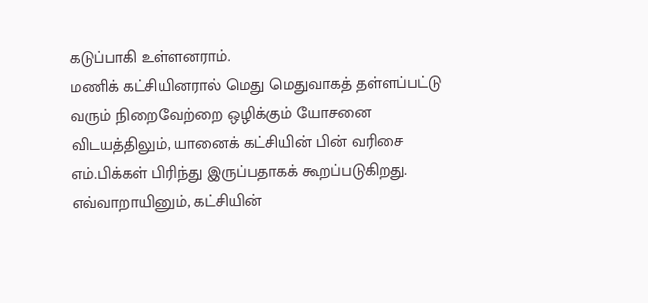கடுப்பாகி உள்ளனராம்.
மணிக் கட்சியினரால் மெது மெதுவாகத் தள்ளப்பட்டு வரும் நிறைவேற்றை ஒழிக்கும் யோசனை விடயத்திலும், யானைக் கட்சியின் பின் வரிசை எம்.பிக்கள் பிரிந்து இருப்பதாகக் கூறப்படுகிறது.
எவ்வாறாயினும், கட்சியின்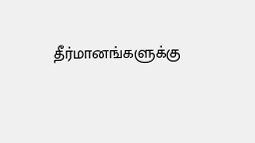தீர்மானங்களுக்கு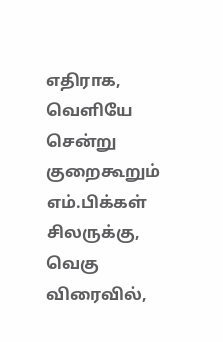எதிராக, வெளியே சென்று குறைகூறும் எம்.பிக்கள் சிலருக்கு, வெகு விரைவில்,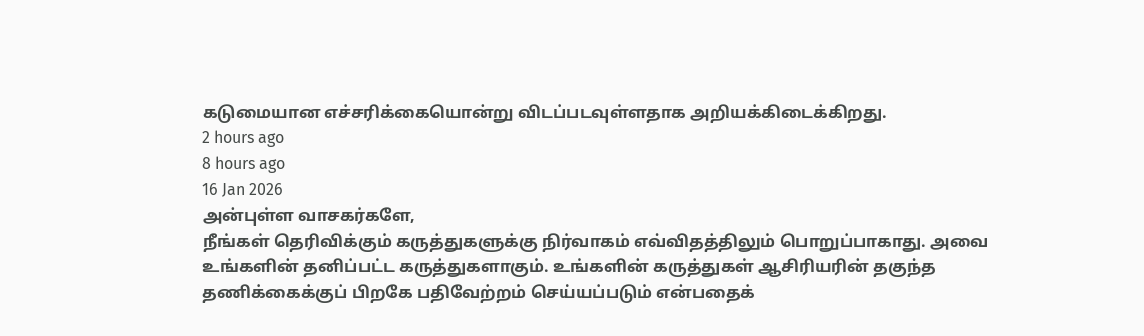கடுமையான எச்சரிக்கையொன்று விடப்படவுள்ளதாக அறியக்கிடைக்கிறது.
2 hours ago
8 hours ago
16 Jan 2026
அன்புள்ள வாசகர்களே,
நீங்கள் தெரிவிக்கும் கருத்துகளுக்கு நிர்வாகம் எவ்விதத்திலும் பொறுப்பாகாது. அவை உங்களின் தனிப்பட்ட கருத்துகளாகும். உங்களின் கருத்துகள் ஆசிரியரின் தகுந்த தணிக்கைக்குப் பிறகே பதிவேற்றம் செய்யப்படும் என்பதைக்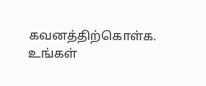கவனத்திற்கொள்க. உங்கள்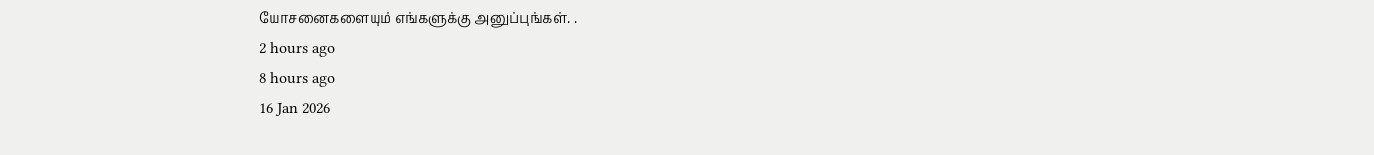யோசனைகளையும் எங்களுக்கு அனுப்புங்கள். .
2 hours ago
8 hours ago
16 Jan 2026